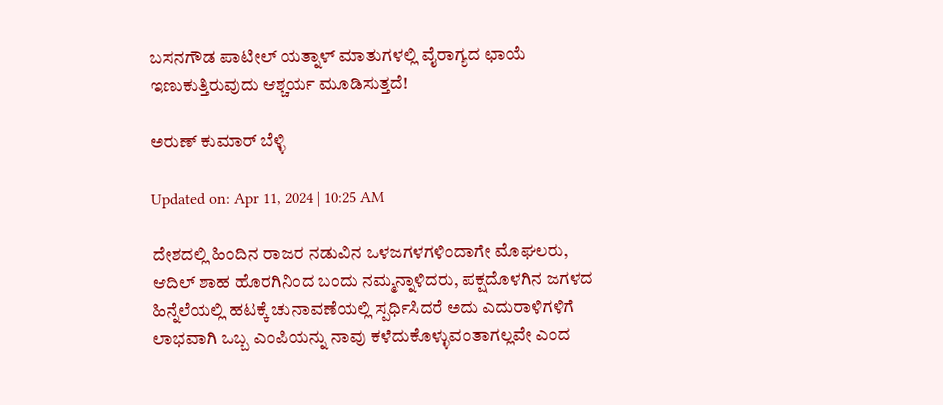ಬಸನಗೌಡ ಪಾಟೀಲ್ ಯತ್ನಾಳ್ ಮಾತುಗಳಲ್ಲಿ ವೈರಾಗ್ಯದ ಛಾಯೆ ಇಣುಕುತ್ತಿರುವುದು ಆಶ್ಚರ್ಯ ಮೂಡಿಸುತ್ತದೆ!

ಅರುಣ್ ಕುಮಾರ್ ಬೆಳ್ಳಿ

Updated on: Apr 11, 2024 | 10:25 AM

ದೇಶದಲ್ಲಿ ಹಿಂದಿನ ರಾಜರ ನಡುವಿನ ಒಳಜಗಳಗಳಿಂದಾಗೇ ಮೊಘಲರು, ಆದಿಲ್ ಶಾಹ ಹೊರಗಿನಿಂದ ಬಂದು ನಮ್ಮನ್ನಾಳಿದರು, ಪಕ್ಷದೊಳಗಿನ ಜಗಳದ ಹಿನ್ನೆಲೆಯಲ್ಲಿ ಹಟಕ್ಕೆ ಚುನಾವಣೆಯಲ್ಲಿ ಸ್ಪರ್ಧಿಸಿದರೆ ಅದು ಎದುರಾಳಿಗಳಿಗೆ ಲಾಭವಾಗಿ ಒಬ್ಬ ಎಂಪಿಯನ್ನು ನಾವು ಕಳೆದುಕೊಳ್ಳುವಂತಾಗಲ್ಲವೇ ಎಂದ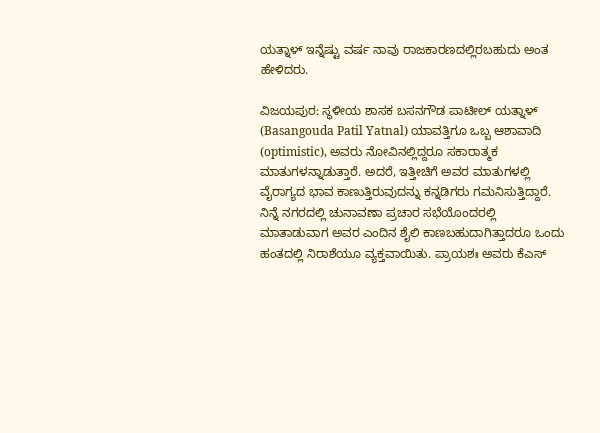ಯತ್ನಾಳ್ ಇನ್ನೆಷ್ಟು ವರ್ಷ ನಾವು ರಾಜಕಾರಣದಲ್ಲಿರಬಹುದು ಅಂತ ಹೇಳಿದರು.

ವಿಜಯಪುರ: ಸ್ಥಳೀಯ ಶಾಸಕ ಬಸನಗೌಡ ಪಾಟೀಲ್ ಯತ್ನಾಳ್ (Basangouda Patil Yatnal) ಯಾವತ್ತಿಗೂ ಒಬ್ಬ ಆಶಾವಾದಿ (optimistic), ಅವರು ನೋವಿನಲ್ಲಿದ್ದರೂ ಸಕಾರಾತ್ಮಕ ಮಾತುಗಳನ್ನಾಡುತ್ತಾರೆ. ಅದರೆ, ಇತ್ತೀಚಿಗೆ ಅವರ ಮಾತುಗಳಲ್ಲಿ ವೈರಾಗ್ಯದ ಭಾವ ಕಾಣುತ್ತಿರುವುದನ್ನು ಕನ್ನಡಿಗರು ಗಮನಿಸುತ್ತಿದ್ದಾರೆ. ನಿನ್ನೆ ನಗರದಲ್ಲಿ ಚುನಾವಣಾ ಪ್ರಚಾರ ಸಭೆಯೊಂದರಲ್ಲಿ ಮಾತಾಡುವಾಗ ಅವರ ಎಂದಿನ ಶೈಲಿ ಕಾಣಬಹುದಾಗಿತ್ತಾದರೂ ಒಂದು ಹಂತದಲ್ಲಿ ನಿರಾಶೆಯೂ ವ್ಯಕ್ತವಾಯಿತು. ಪ್ರಾಯಶಃ ಅವರು ಕೆಎಸ್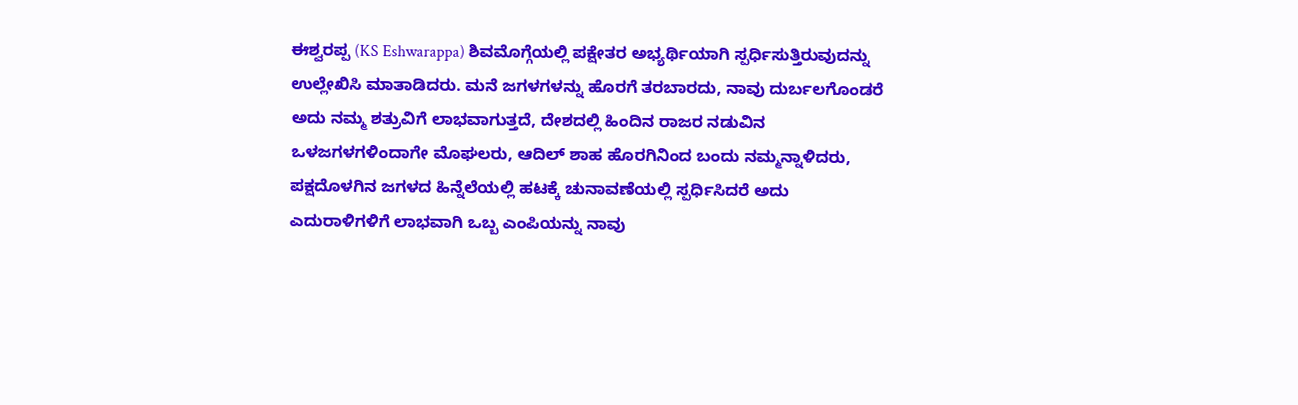ಈಶ್ವರಪ್ಪ (KS Eshwarappa) ಶಿವಮೊಗ್ಗೆಯಲ್ಲಿ ಪಕ್ಷೇತರ ಅಭ್ಯರ್ಥಿಯಾಗಿ ಸ್ಪರ್ಧಿಸುತ್ತಿರುವುದನ್ನು ಉಲ್ಲೇಖಿಸಿ ಮಾತಾಡಿದರು. ಮನೆ ಜಗಳಗಳನ್ನು ಹೊರಗೆ ತರಬಾರದು, ನಾವು ದುರ್ಬಲಗೊಂಡರೆ ಅದು ನಮ್ಮ ಶತ್ರುವಿಗೆ ಲಾಭವಾಗುತ್ತದೆ, ದೇಶದಲ್ಲಿ ಹಿಂದಿನ ರಾಜರ ನಡುವಿನ ಒಳಜಗಳಗಳಿಂದಾಗೇ ಮೊಘಲರು, ಆದಿಲ್ ಶಾಹ ಹೊರಗಿನಿಂದ ಬಂದು ನಮ್ಮನ್ನಾಳಿದರು, ಪಕ್ಷದೊಳಗಿನ ಜಗಳದ ಹಿನ್ನೆಲೆಯಲ್ಲಿ ಹಟಕ್ಕೆ ಚುನಾವಣೆಯಲ್ಲಿ ಸ್ಪರ್ಧಿಸಿದರೆ ಅದು ಎದುರಾಳಿಗಳಿಗೆ ಲಾಭವಾಗಿ ಒಬ್ಬ ಎಂಪಿಯನ್ನು ನಾವು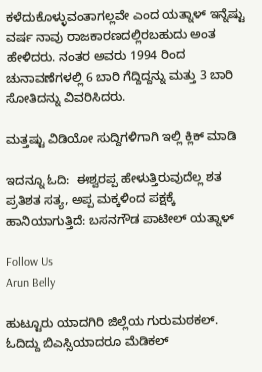ಕಳೆದುಕೊಳ್ಳುವಂತಾಗಲ್ಲವೇ ಎಂದ ಯತ್ನಾಳ್ ಇನ್ನೆಷ್ಟು ವರ್ಷ ನಾವು ರಾಜಕಾರಣದಲ್ಲಿರಬಹುದು ಅಂತ ಹೇಳಿದರು. ನಂತರ ಅವರು 1994 ರಿಂದ ಚುನಾವಣೆಗಳಲ್ಲಿ 6 ಬಾರಿ ಗೆದ್ದಿದ್ದನ್ನು ಮತ್ತು 3 ಬಾರಿ ಸೋತಿದನ್ನು ವಿವರಿಸಿದರು.

ಮತ್ತಷ್ಟು ವಿಡಿಯೋ ಸುದ್ದಿಗಳಿಗಾಗಿ ಇಲ್ಲಿ ಕ್ಲಿಕ್ ಮಾಡಿ

ಇದನ್ನೂ ಓದಿ:  ಈಶ್ವರಪ್ಪ ಹೇಳುತ್ತಿರುವುದೆಲ್ಲ ಶತ ಪ್ರತಿಶತ ಸತ್ಯ, ಅಪ್ಪ ಮಕ್ಕಳಿಂದ ಪಕ್ಷಕ್ಕೆ ಹಾನಿಯಾಗುತ್ತಿದೆ: ಬಸನಗೌಡ ಪಾಟೀಲ್ ಯತ್ನಾಳ್

Follow Us
Arun Belly

ಹುಟ್ಟೂರು ಯಾದಗಿರಿ ಜಿಲ್ಲೆಯ ಗುರುಮಠಕಲ್. ಓದಿದ್ದು ಬಿಎಸ್ಸಿಯಾದರೂ ಮೆಡಿಕಲ್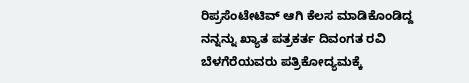ರಿಪ್ರಸೆಂಟೇಟಿವ್ ಆಗಿ ಕೆಲಸ ಮಾಡಿಕೊಂಡಿದ್ದ ನನ್ನನ್ನು ಖ್ಯಾತ ಪತ್ರಕರ್ತ ದಿವಂಗತ ರವಿ ಬೆಳಗೆರೆಯವರು ಪತ್ರಿಕೋದ್ಯಮಕ್ಕೆ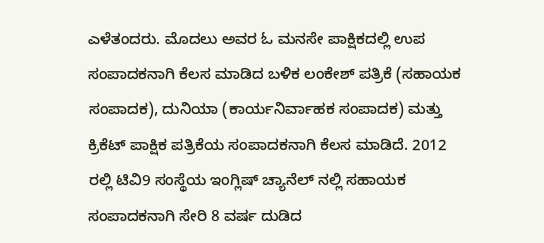ಎಳೆತಂದರು. ಮೊದಲು ಅವರ ಓ ಮನಸೇ ಪಾಕ್ಷಿಕದಲ್ಲಿ ಉಪ ಸಂಪಾದಕನಾಗಿ ಕೆಲಸ ಮಾಡಿದ ಬಳಿಕ ಲಂಕೇಶ್ ಪತ್ರಿಕೆ (ಸಹಾಯಕ ಸಂಪಾದಕ), ದುನಿಯಾ (ಕಾರ್ಯನಿರ್ವಾಹಕ ಸಂಪಾದಕ) ಮತ್ತು ಕ್ರಿಕೆಟ್ ಪಾಕ್ಷಿಕ ಪತ್ರಿಕೆಯ ಸಂಪಾದಕನಾಗಿ ಕೆಲಸ ಮಾಡಿದೆ. 2012 ರಲ್ಲಿ ಟಿವಿ9 ಸಂಸ್ಥೆಯ ಇಂಗ್ಲಿಷ್ ಚ್ಯಾನೆಲ್ ನಲ್ಲಿ ಸಹಾಯಕ ಸಂಪಾದಕನಾಗಿ ಸೇರಿ 8 ವರ್ಷ ದುಡಿದ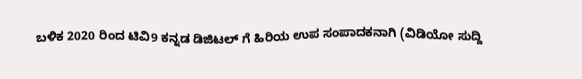ಬಳಿಕ 2020 ರಿಂದ ಟಿವಿ9 ಕನ್ನಡ ಡಿಜಿಟಲ್ ಗೆ ಹಿರಿಯ ಉಪ ಸಂಪಾದಕನಾಗಿ (ವಿಡಿಯೋ ಸುದ್ದಿ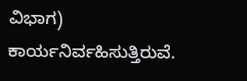ವಿಭಾಗ) ಕಾರ್ಯನಿರ್ವಹಿಸುತ್ತಿರುವೆ.